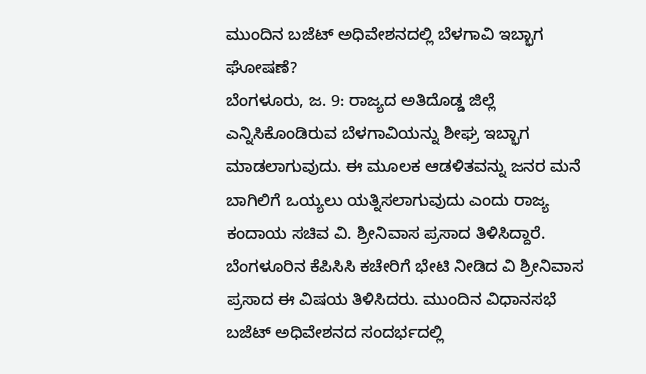ಮುಂದಿನ ಬಜೆಟ್ ಅಧಿವೇಶನದಲ್ಲಿ ಬೆಳಗಾವಿ ಇಬ್ಭಾಗ ಘೋಷಣೆ?
ಬೆಂಗಳೂರು, ಜ. 9: ರಾಜ್ಯದ ಅತಿದೊಡ್ಡ ಜಿಲ್ಲೆ ಎನ್ನಿಸಿಕೊಂಡಿರುವ ಬೆಳಗಾವಿಯನ್ನು ಶೀಘ್ರ ಇಬ್ಭಾಗ ಮಾಡಲಾಗುವುದು. ಈ ಮೂಲಕ ಆಡಳಿತವನ್ನು ಜನರ ಮನೆ ಬಾಗಿಲಿಗೆ ಒಯ್ಯಲು ಯತ್ನಿಸಲಾಗುವುದು ಎಂದು ರಾಜ್ಯ ಕಂದಾಯ ಸಚಿವ ವಿ. ಶ್ರೀನಿವಾಸ ಪ್ರಸಾದ ತಿಳಿಸಿದ್ದಾರೆ.
ಬೆಂಗಳೂರಿನ ಕೆಪಿಸಿಸಿ ಕಚೇರಿಗೆ ಭೇಟಿ ನೀಡಿದ ವಿ ಶ್ರೀನಿವಾಸ ಪ್ರಸಾದ ಈ ವಿಷಯ ತಿಳಿಸಿದರು. ಮುಂದಿನ ವಿಧಾನಸಭೆ ಬಜೆಟ್ ಅಧಿವೇಶನದ ಸಂದರ್ಭದಲ್ಲಿ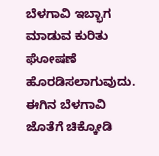ಬೆಳಗಾವಿ ಇಬ್ಭಾಗ ಮಾಡುವ ಕುರಿತು ಘೋಷಣೆ ಹೊರಡಿಸಲಾಗುವುದು. ಈಗಿನ ಬೆಳಗಾವಿ ಜೊತೆಗೆ ಚಿಕ್ಕೋಡಿ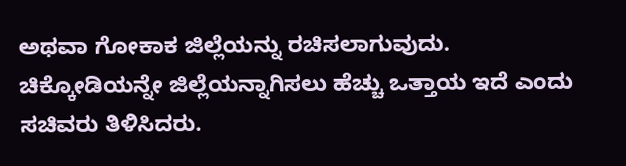ಅಥವಾ ಗೋಕಾಕ ಜಿಲ್ಲೆಯನ್ನು ರಚಿಸಲಾಗುವುದು. ಚಿಕ್ಕೋಡಿಯನ್ನೇ ಜಿಲ್ಲೆಯನ್ನಾಗಿಸಲು ಹೆಚ್ಚು ಒತ್ತಾಯ ಇದೆ ಎಂದು ಸಚಿವರು ತಿಳಿಸಿದರು.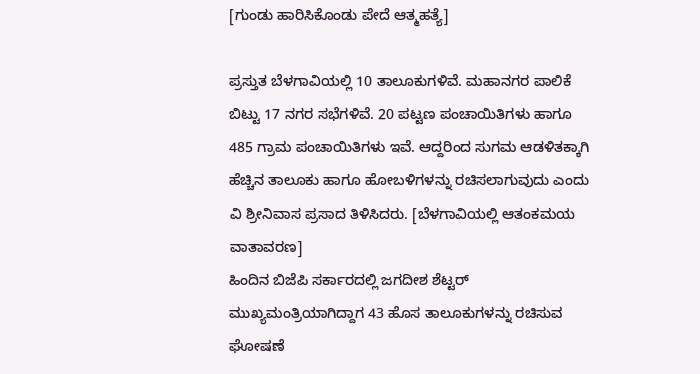[ಗುಂಡು ಹಾರಿಸಿಕೊಂಡು ಪೇದೆ ಆತ್ಮಹತ್ಯೆ]

ಪ್ರಸ್ತುತ ಬೆಳಗಾವಿಯಲ್ಲಿ 10 ತಾಲೂಕುಗಳಿವೆ. ಮಹಾನಗರ ಪಾಲಿಕೆ ಬಿಟ್ಟು 17 ನಗರ ಸಭೆಗಳಿವೆ. 20 ಪಟ್ಟಣ ಪಂಚಾಯಿತಿಗಳು ಹಾಗೂ 485 ಗ್ರಾಮ ಪಂಚಾಯಿತಿಗಳು ಇವೆ. ಆದ್ದರಿಂದ ಸುಗಮ ಆಡಳಿತಕ್ಕಾಗಿ ಹೆಚ್ಚಿನ ತಾಲೂಕು ಹಾಗೂ ಹೋಬಳಿಗಳನ್ನು ರಚಿಸಲಾಗುವುದು ಎಂದು ವಿ ಶ್ರೀನಿವಾಸ ಪ್ರಸಾದ ತಿಳಿಸಿದರು. [ಬೆಳಗಾವಿಯಲ್ಲಿ ಆತಂಕಮಯ ವಾತಾವರಣ]
ಹಿಂದಿನ ಬಿಜೆಪಿ ಸರ್ಕಾರದಲ್ಲಿ ಜಗದೀಶ ಶೆಟ್ಟರ್ ಮುಖ್ಯಮಂತ್ರಿಯಾಗಿದ್ದಾಗ 43 ಹೊಸ ತಾಲೂಕುಗಳನ್ನು ರಚಿಸುವ ಘೋಷಣೆ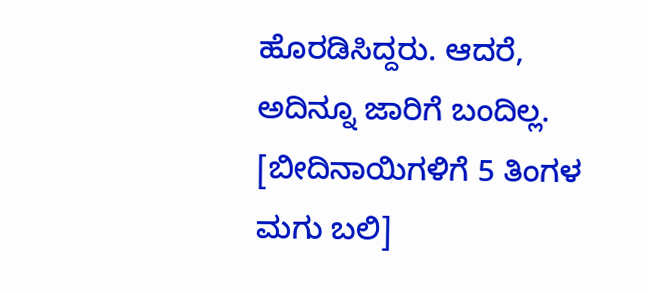ಹೊರಡಿಸಿದ್ದರು. ಆದರೆ, ಅದಿನ್ನೂ ಜಾರಿಗೆ ಬಂದಿಲ್ಲ. [ಬೀದಿನಾಯಿಗಳಿಗೆ 5 ತಿಂಗಳ ಮಗು ಬಲಿ]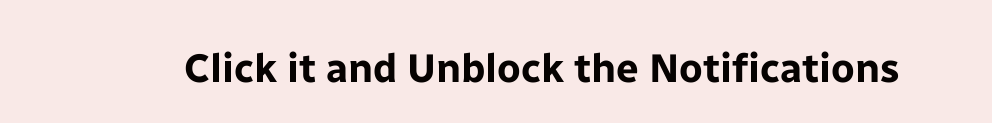Click it and Unblock the Notifications